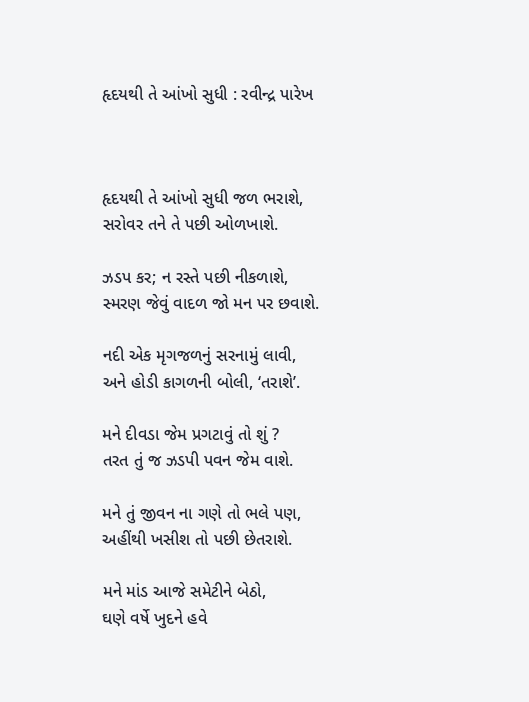હૃદયથી તે આંખો સુધી : રવીન્દ્ર પારેખ



હૃદયથી તે આંખો સુધી જળ ભરાશે,
સરોવર તને તે પછી ઓળખાશે.

ઝડપ કર; ન રસ્તે પછી નીકળાશે,
સ્મરણ જેવું વાદળ જો મન પર છવાશે.

નદી એક મૃગજળનું સરનામું લાવી,
અને હોડી કાગળની બોલી, ‘તરાશે’.

મને દીવડા જેમ પ્રગટાવું તો શું ?
તરત તું જ ઝડપી પવન જેમ વાશે.

મને તું જીવન ના ગણે તો ભલે પણ,
અહીંથી ખસીશ તો પછી છેતરાશે.

મને માંડ આજે સમેટીને બેઠો,
ઘણે વર્ષે ખુદને હવે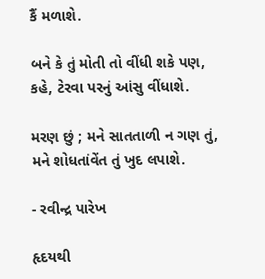કૈં મળાશે.

બને કે તું મોતી તો વીંધી શકે પણ,
કહે, ટેરવા પરનું આંસુ વીંધાશે.

મરણ છું ; મને સાતતાળી ન ગણ તું,
મને શોધતાંવેંત તું ખુદ લપાશે.

- રવીન્દ્ર પારેખ

હૃદયથી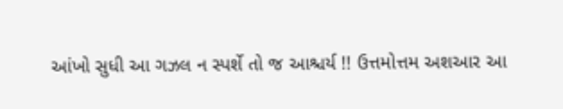આંખો સુધી આ ગઝલ ન સ્પર્શે તો જ આશ્ચર્ય !! ઉત્તમોત્તમ અશઆર આ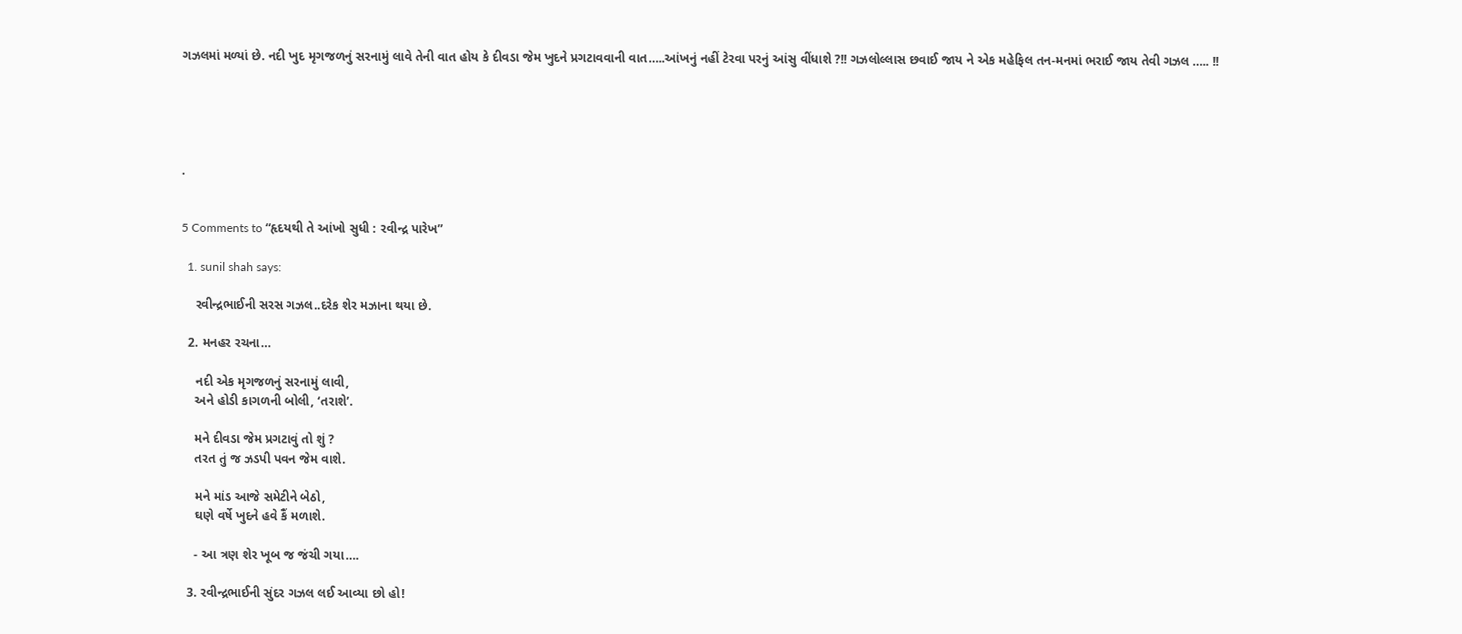ગઝલમાં મળ્યાં છે. નદી ખુદ મૃગજળનું સરનામું લાવે તેની વાત હોય કે દીવડા જેમ ખુદને પ્રગટાવવાની વાત…..આંખનું નહીં ટેરવા પરનું આંસુ વીંધાશે ?!! ગઝલોલ્લાસ છવાઈ જાય ને એક મહેફિલ તન-મનમાં ભરાઈ જાય તેવી ગઝલ ….. !!





.


5 Comments to “હૃદયથી તે આંખો સુધી : રવીન્દ્ર પારેખ”

  1. sunil shah says:

    રવીન્દ્રભાઈની સરસ ગઝલ..દરેક શેર મઝાના થયા છે.

  2. મનહર રચના…

    નદી એક મૃગજળનું સરનામું લાવી,
    અને હોડી કાગળની બોલી, ‘તરાશે’.

    મને દીવડા જેમ પ્રગટાવું તો શું ?
    તરત તું જ ઝડપી પવન જેમ વાશે.

    મને માંડ આજે સમેટીને બેઠો,
    ઘણે વર્ષે ખુદને હવે કૈં મળાશે.

    - આ ત્રણ શેર ખૂબ જ જંચી ગયા….

  3. રવીન્દ્રભાઈની સુંદર ગઝલ લઈ આવ્યા છો હો!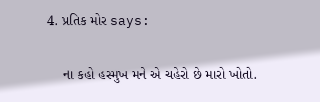4. પ્રતિક મોર says:

    ના કહો હસ્મુખ મને એ ચહેરો છે મારો ખોતો.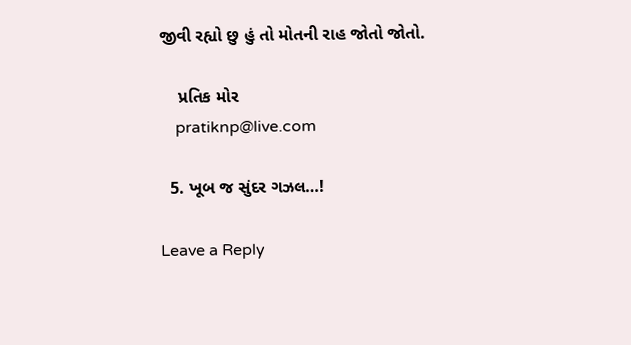જીવી રહ્યો છુ હું તો મોતની રાહ જોતો જોતો.

    પ્રતિક મોર
    pratiknp@live.com

  5. ખૂબ જ સુંદર ગઝલ…!

Leave a Reply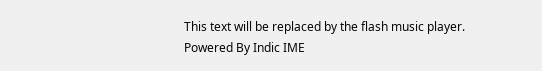This text will be replaced by the flash music player.
Powered By Indic IME